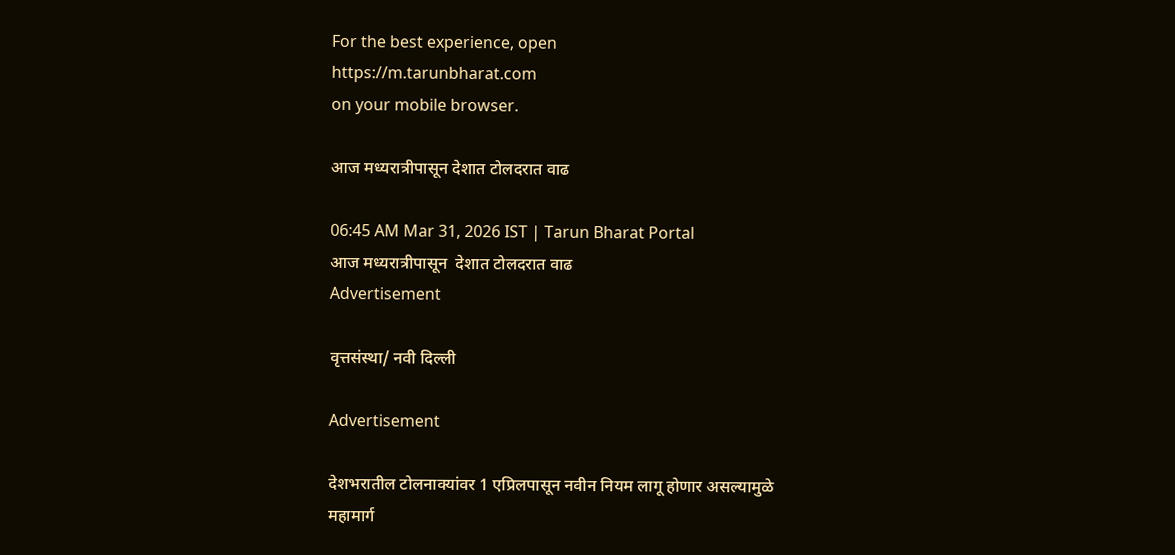For the best experience, open
https://m.tarunbharat.com
on your mobile browser.

आज मध्यरात्रीपासून देशात टोलदरात वाढ

06:45 AM Mar 31, 2026 IST | Tarun Bharat Portal
आज मध्यरात्रीपासून  देशात टोलदरात वाढ
Advertisement

वृत्तसंस्था/ नवी दिल्ली

Advertisement

देशभरातील टोलनाक्यांवर 1 एप्रिलपासून नवीन नियम लागू होणार असल्यामुळे महामार्ग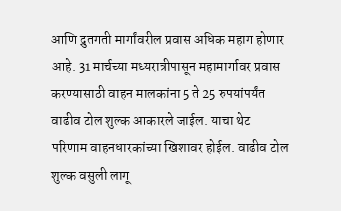आणि द्रुतगती मार्गांवरील प्रवास अधिक महाग होणार आहे. 31 मार्चच्या मध्यरात्रीपासून महामार्गावर प्रवास करण्यासाठी वाहन मालकांना 5 ते 25 रुपयांपर्यंत वाढीव टोल शुल्क आकारले जाईल. याचा थेट परिणाम वाहनधारकांच्या खिशावर होईल. वाढीव टोल शुल्क वसुली लागू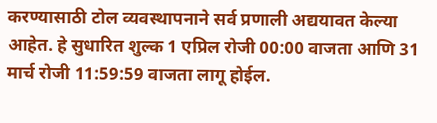करण्यासाठी टोल व्यवस्थापनाने सर्व प्रणाली अद्ययावत केल्या आहेत. हे सुधारित शुल्क 1 एप्रिल रोजी 00:00 वाजता आणि 31 मार्च रोजी 11:59:59 वाजता लागू होईल.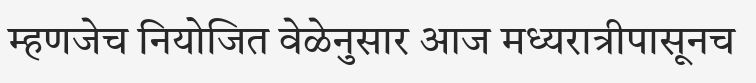म्हणजेच नियोजित वेळेनुसार आज मध्यरात्रीपासूनच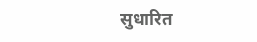सुधारित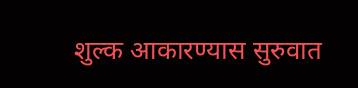शुल्क आकारण्यास सुरुवात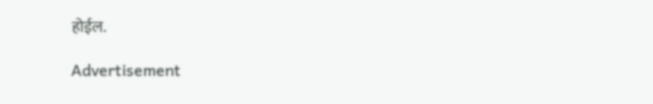होईल.

Advertisement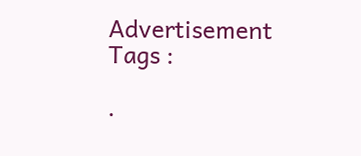Advertisement
Tags :

.